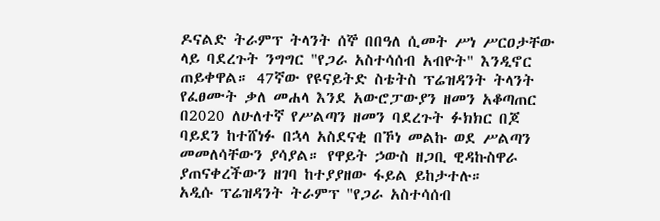ዶናልድ ትራምፕ ትላንት ሰኞ በበዓለ ሲመት ሥነ ሥርዐታቸው ላይ ባደረጉት ንግግር "የጋራ አስተሳሰብ አብዮት" እንዲኖር ጠይቀዋል። 47ኛው የዩናይትድ ስቴትስ ፕሬዝዳንት ትላንት የፈፀሙት ቃለ መሐላ እንደ አውሮፓውያን ዘመን አቆጣጠር በ2020 ለሁለተኛ የሥልጣን ዘመን ባደረጉት ፉክክር በጆ ባይደን ከተሸነፉ በኋላ አስደናቂ በኾነ መልኩ ወደ ሥልጣን መመለሳቸውን ያሳያል። የዋይት ኃውስ ዘጋቢ ዊዳኩስዋራ ያጠናቀረችውን ዘገባ ከተያያዘው ፋይል ይከታተሉ።
አዲሱ ፕሬዝዳንት ትራምፕ "የጋራ አስተሳሰብ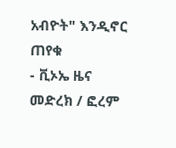አብዮት" እንዲኖር ጠየቁ
- ቪኦኤ ዜና
መድረክ / ፎረም